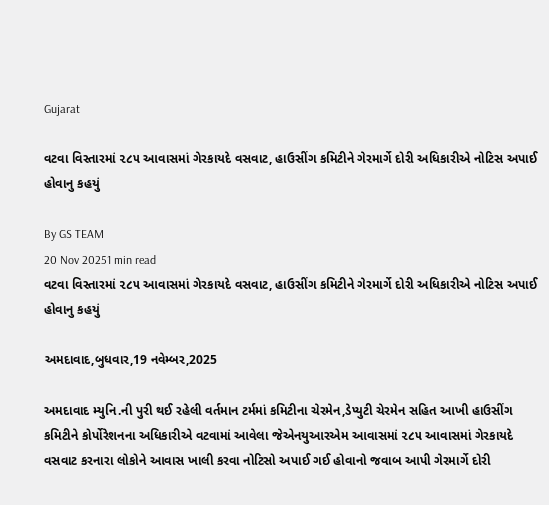Gujarat

વટવા વિસ્તારમાં ૨૮૫ આવાસમાં ગેરકાયદે વસવાટ, હાઉસીંગ કમિટીને ગેરમાર્ગે દોરી અધિકારીએ નોટિસ અપાઈ હોવાનુ કહયું

By GS TEAM
20 Nov 20251 min read
વટવા વિસ્તારમાં ૨૮૫ આવાસમાં ગેરકાયદે વસવાટ, હાઉસીંગ કમિટીને ગેરમાર્ગે દોરી અધિકારીએ નોટિસ અપાઈ હોવાનુ કહયું

અમદાવાદ,બુધવાર,19 નવેમ્બર,2025

અમદાવાદ મ્યુનિ.ની પુરી થઈ રહેલી વર્તમાન ટર્મમાં કમિટીના ચેરમેન,ડેપ્યુટી ચેરમેન સહિત આખી હાઉસીંગ કમિટીને કોર્પોરેશનના અધિકારીએ વટવામાં આવેલા જેએનયુઆરએમ આવાસમાં ૨૮૫ આવાસમાં ગેરકાયદે વસવાટ કરનારા લોકોને આવાસ ખાલી કરવા નોટિસો અપાઈ ગઈ હોવાનો જવાબ આપી ગેરમાર્ગે દોરી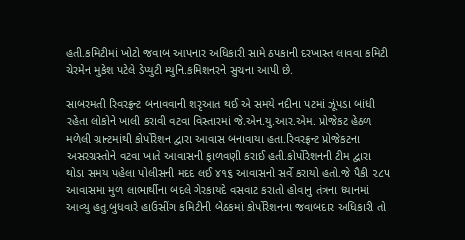હતી.કમિટીમાં ખોટો જવાબ આપનાર અધિકારી સામે ઠપકાની દરખાસ્ત લાવવા કમિટી ચેરમેન મુકેશ પટેલે ડેપ્યુટી મ્યુનિ.કમિશનરને સુચના આપી છે.

સાબરમતી રિવરફ્રન્ટ બનાવવાની શરૃઆત થઈ એ સમયે નદીના પટમાં ઝૂંપડા બાંધી રહેતા લોકોને ખાલી કરાવી વટવા વિસ્તારમાં જે.એન.યુ.આર.એમ. પ્રોજેકટ હેઠળ મળેલી ગ્રાન્ટમાંથી કોર્પોરેશન દ્વારા આવાસ બનાવાયા હતા.રિવરફ્રન્ટ પ્રોજેકટના અસરગ્રસ્તોને વટવા ખાતે આવાસની ફાળવણી કરાઈ હતી.કોર્પોરેશનની ટીમ દ્વારા થોડા સમય પહેલા પોલીસની મદદ લઈ ૪૧૬ આવાસનો સર્વે કરાયો હતો.જે પૈકી ૨૮૫ આવાસમા મુળ લાભાર્થીના બદલે ગેરકાયદે વસવાટ કરાતો હોવાનુ તંત્રના ધ્યાનમાં આવ્યુ હતુ.બુધવારે હાઉસીંગ કમિટીની બેઠકમાં કોર્પોરેશનના જવાબદાર અધિકારી તો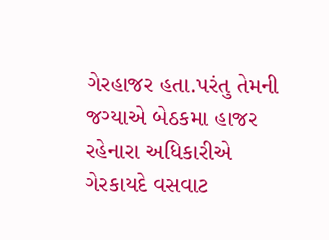ગેરહાજર હતા.પરંતુ તેમની જગ્યાએ બેઠકમા હાજર રહેનારા અધિકારીએ ગેરકાયદે વસવાટ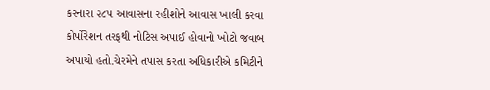કરનારા ૨૮૫ આવાસના રહીશોને આવાસ ખાલી કરવા કોર્પોરેશન તરફથી નોટિસ અપાઈ હોવાનો ખોટો જવાબ અપાયો હતો.ચેરમેને તપાસ કરતા અધિકારીએ કમિટીને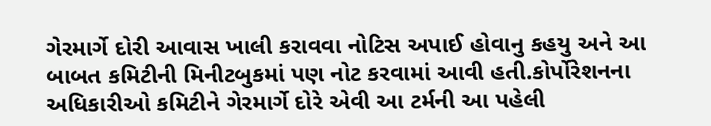ગેરમાર્ગે દોરી આવાસ ખાલી કરાવવા નોટિસ અપાઈ હોવાનુ કહયુ અને આ બાબત કમિટીની મિનીટબુકમાં પણ નોટ કરવામાં આવી હતી.કોર્પોરેશનના અધિકારીઓ કમિટીને ગેરમાર્ગે દોરે એવી આ ટર્મની આ પહેલી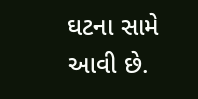ઘટના સામે આવી છે.